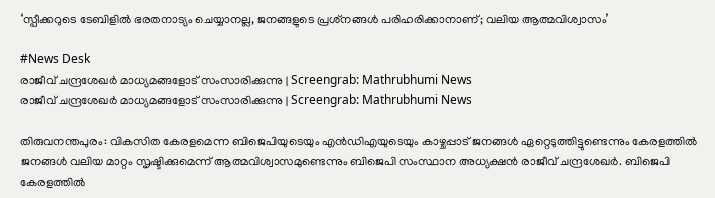‘സ്പീക്കറുടെ ടേബിളിൽ ഭരതനാട്യം ചെയ്യാനല്ല, ജനങ്ങളുടെ പ്രശ്‌നങ്ങൾ പരിഹരിക്കാനാണ്; വലിയ ആത്മവിശ്വാസം’

#News Desk
രാജീവ് ചന്ദ്രശേഖര്‍ മാധ്യമങ്ങളോട് സംസാരിക്കുന്നു | Screengrab: Mathrubhumi News
രാജീവ് ചന്ദ്രശേഖര്‍ മാധ്യമങ്ങളോട് സംസാരിക്കുന്നു | Screengrab: Mathrubhumi News

തിരുവനന്തപുരം: വികസിത കേരളമെന്ന ബിജെപിയുടെയും എൻഡിഎയുടെയും കാഴ്ചപ്പാട് ജനങ്ങൾ ഏറ്റെടുത്തിട്ടുണ്ടെന്നും കേരളത്തിൽ ജനങ്ങൾ വലിയ മാറ്റം സൃഷ്ടിക്കുമെന്ന് ആത്മവിശ്വാസമുണ്ടെന്നും ബിജെപി സംസ്ഥാന അധ്യക്ഷൻ രാജീവ് ചന്ദ്രശേഖർ. ബിജെപി കേരളത്തിൽ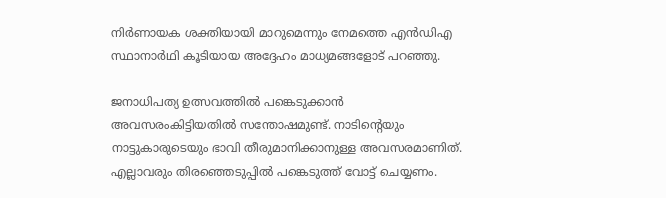നിർണായക ശക്തിയായി മാറുമെന്നും നേമത്തെ എൻഡിഎ സ്ഥാനാർഥി കൂടിയായ അദ്ദേഹം മാധ്യമങ്ങളോട് പറഞ്ഞു.

ജനാധിപത്യ ഉത്സവത്തിൽ പങ്കെടുക്കാൻ അവസരംകിട്ടിയതിൽ സന്തോഷമുണ്ട്. നാടിന്റെയും നാട്ടുകാരുടെയും ഭാവി തീരുമാനിക്കാനുള്ള അവസരമാണിത്. എല്ലാവരും തിരഞ്ഞെടുപ്പിൽ പങ്കെടുത്ത് വോട്ട് ചെയ്യണം.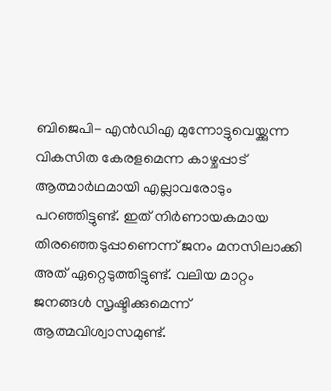ബിജെപി- എൻഡിഎ മുന്നോട്ടുവെയ്ക്കുന്ന വികസിത കേരളമെന്ന കാഴ്ചപ്പാട് ആത്മാർഥമായി എല്ലാവരോടും പറഞ്ഞിട്ടുണ്ട്. ഇത് നിർണായകമായ തിരഞ്ഞെടുപ്പാണെന്ന് ജനം മനസിലാക്കി അത് ഏറ്റെടുത്തിട്ടുണ്ട്. വലിയ മാറ്റം ജനങ്ങൾ സൃഷ്ടിക്കുമെന്ന് ആത്മവിശ്വാസമുണ്ട്.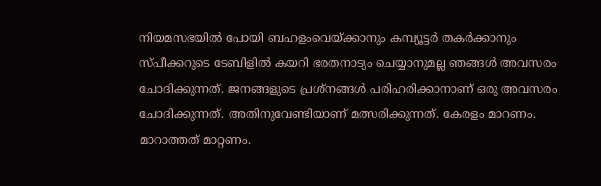നിയമസഭയിൽ പോയി ബഹളംവെയ്ക്കാനും കമ്പ്യൂട്ടർ തകർക്കാനും സ്പീക്കറുടെ ടേബിളിൽ കയറി ഭരതനാട്യം ചെയ്യാനുമല്ല ഞങ്ങൾ അവസരം ചോദിക്കുന്നത്. ജനങ്ങളുടെ പ്രശ്‌നങ്ങൾ പരിഹരിക്കാനാണ് ഒരു അവസരം ചോദിക്കുന്നത്. അതിനുവേണ്ടിയാണ് മത്സരിക്കുന്നത്. കേരളം മാറണം. മാറാത്തത് മാറ്റണം.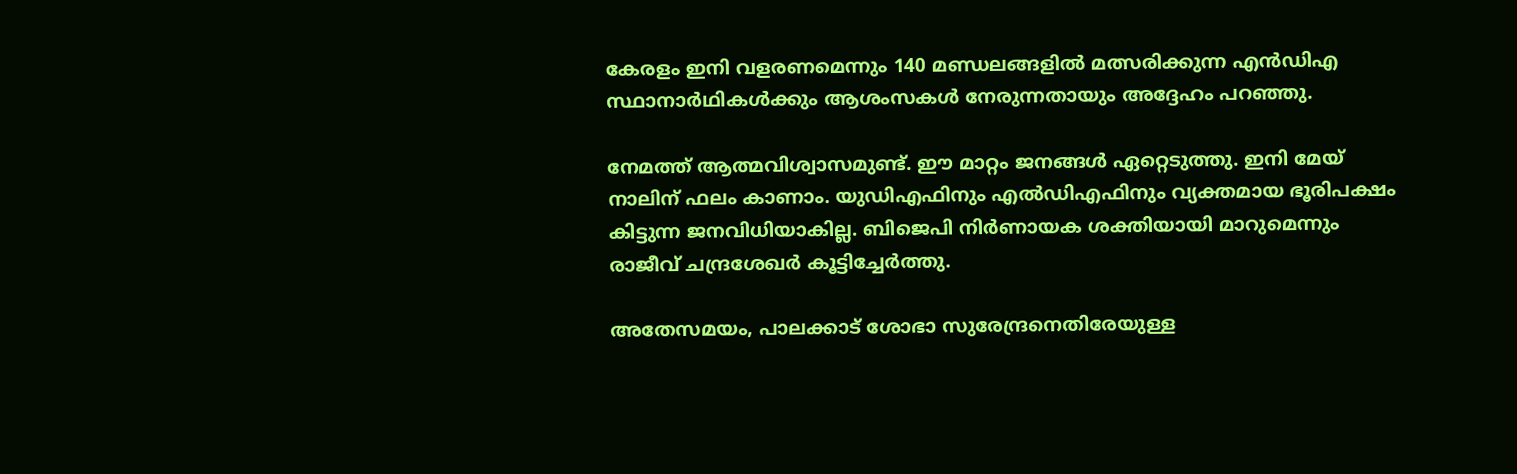കേരളം ഇനി വളരണമെന്നും 140 മണ്ഡലങ്ങളിൽ മത്സരിക്കുന്ന എൻഡിഎ സ്ഥാനാർഥികൾക്കും ആശംസകൾ നേരുന്നതായും അദ്ദേഹം പറഞ്ഞു.

നേമത്ത് ആത്മവിശ്വാസമുണ്ട്. ഈ മാറ്റം ജനങ്ങൾ ഏറ്റെടുത്തു. ഇനി മേയ് നാലിന് ഫലം കാണാം. യുഡിഎഫിനും എൽഡിഎഫിനും വ്യക്തമായ ഭൂരിപക്ഷം കിട്ടുന്ന ജനവിധിയാകില്ല. ബിജെപി നിർണായക ശക്തിയായി മാറുമെന്നും രാജീവ് ചന്ദ്രശേഖർ കൂട്ടിച്ചേർത്തു.

അതേസമയം, പാലക്കാട് ശോഭാ സുരേന്ദ്രനെതിരേയുള്ള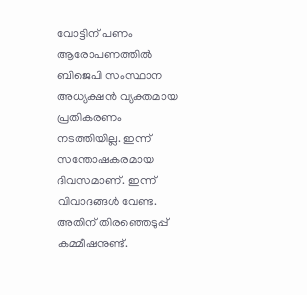വോട്ടിന് പണം ആരോപണത്തിൽ ബിജെപി സംസ്ഥാന അധ്യക്ഷൻ വ്യക്തമായ പ്രതികരണം നടത്തിയില്ല. ഇന്ന് സന്തോഷകരമായ ദിവസമാണ്. ഇന്ന് വിവാദങ്ങൾ വേണ്ട. അതിന് തിരഞ്ഞെടുപ്പ് കമ്മീഷനുണ്ട്.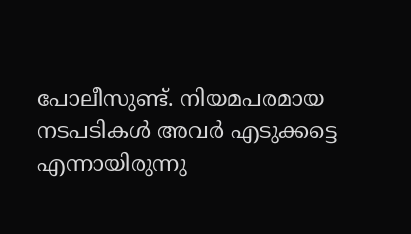പോലീസുണ്ട്. നിയമപരമായ നടപടികൾ അവർ എടുക്കട്ടെ എന്നായിരുന്നു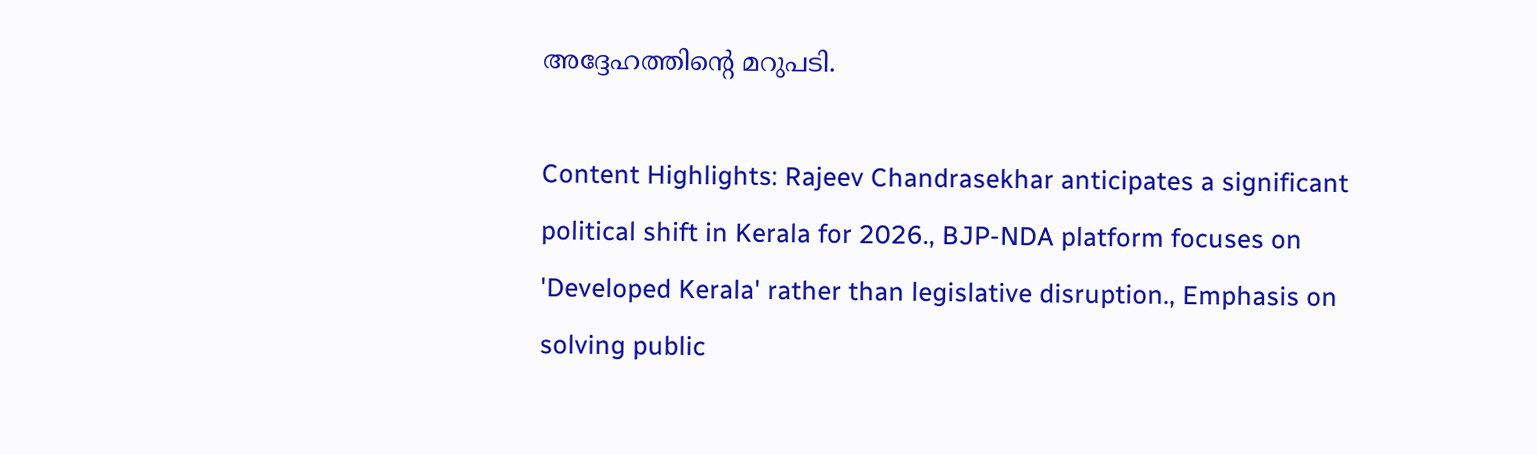അദ്ദേഹത്തിന്റെ മറുപടി.

Content Highlights: Rajeev Chandrasekhar anticipates a significant political shift in Kerala for 2026., BJP-NDA platform focuses on 'Developed Kerala' rather than legislative disruption., Emphasis on solving public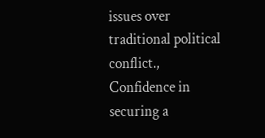issues over traditional political conflict., Confidence in securing a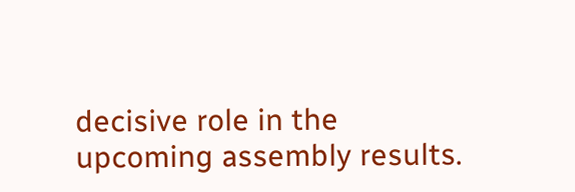decisive role in the upcoming assembly results.